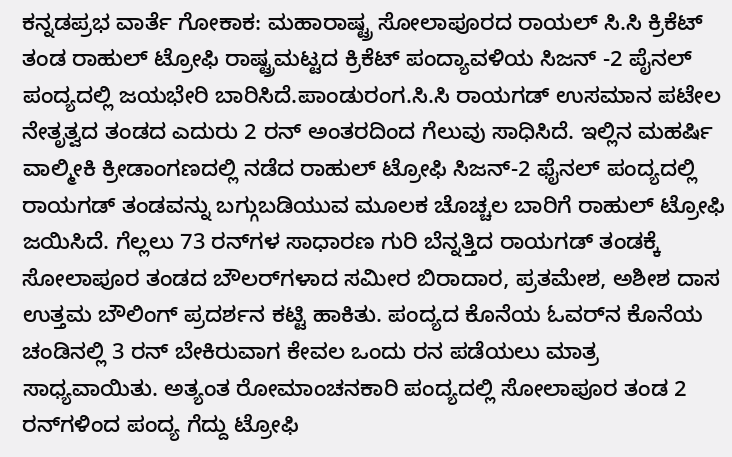ಕನ್ನಡಪ್ರಭ ವಾರ್ತೆ ಗೋಕಾಕ: ಮಹಾರಾಷ್ಟ್ರ ಸೋಲಾಪೂರದ ರಾಯಲ್ ಸಿ.ಸಿ ಕ್ರಿಕೆಟ್ ತಂಡ ರಾಹುಲ್ ಟ್ರೋಫಿ ರಾಷ್ಟ್ರಮಟ್ಟದ ಕ್ರಿಕೆಟ್ ಪಂದ್ಯಾವಳಿಯ ಸಿಜನ್ -2 ಪೈನಲ್ ಪಂದ್ಯದಲ್ಲಿ ಜಯಭೇರಿ ಬಾರಿಸಿದೆ.ಪಾಂಡುರಂಗ.ಸಿ.ಸಿ ರಾಯಗಡ್ ಉಸಮಾನ ಪಟೇಲ ನೇತೃತ್ವದ ತಂಡದ ಎದುರು 2 ರನ್ ಅಂತರದಿಂದ ಗೆಲುವು ಸಾಧಿಸಿದೆ. ಇಲ್ಲಿನ ಮಹರ್ಷಿ ವಾಲ್ಮೀಕಿ ಕ್ರೀಡಾಂಗಣದಲ್ಲಿ ನಡೆದ ರಾಹುಲ್ ಟ್ರೋಫಿ ಸಿಜನ್-2 ಫೈನಲ್ ಪಂದ್ಯದಲ್ಲಿ ರಾಯಗಡ್ ತಂಡವನ್ನು ಬಗ್ಗುಬಡಿಯುವ ಮೂಲಕ ಚೊಚ್ಚಲ ಬಾರಿಗೆ ರಾಹುಲ್ ಟ್ರೋಫಿ ಜಯಿಸಿದೆ. ಗೆಲ್ಲಲು 73 ರನ್‌ಗಳ ಸಾಧಾರಣ ಗುರಿ ಬೆನ್ನತ್ತಿದ ರಾಯಗಡ್ ತಂಡಕ್ಕೆ ಸೋಲಾಪೂರ ತಂಡದ ಬೌಲರ್‌ಗಳಾದ ಸಮೀರ ಬಿರಾದಾರ, ಪ್ರತಮೇಶ, ಅಶೀಶ ದಾಸ ಉತ್ತಮ ಬೌಲಿಂಗ್‌ ಪ್ರದರ್ಶನ ಕಟ್ಟಿ ಹಾಕಿತು. ಪಂದ್ಯದ ಕೊನೆಯ ಓವರ್‌ನ ಕೊನೆಯ ಚಂಡಿನಲ್ಲಿ 3 ರನ್ ಬೇಕಿರುವಾಗ ಕೇವಲ ಒಂದು ರನ ಪಡೆಯಲು ಮಾತ್ರ ಸಾಧ್ಯವಾಯಿತು. ಅತ್ಯಂತ ರೋಮಾಂಚನಕಾರಿ ಪಂದ್ಯದಲ್ಲಿ ಸೋಲಾಪೂರ ತಂಡ 2 ರನ್‌ಗಳಿಂದ ಪಂದ್ಯ ಗೆದ್ದು ಟ್ರೋಫಿ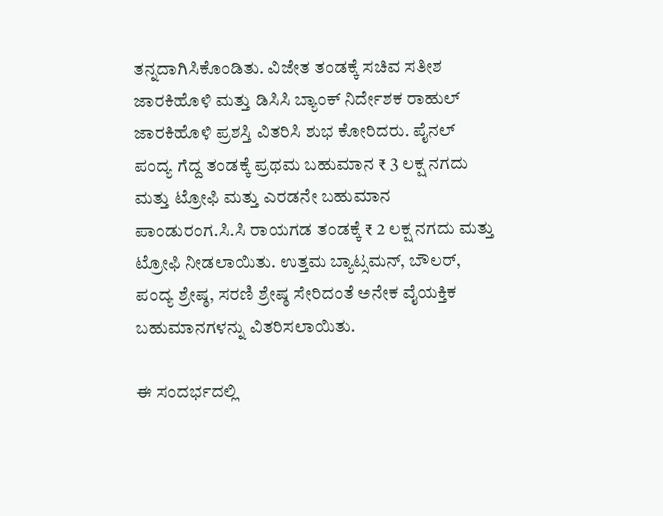ತನ್ನದಾಗಿಸಿಕೊಂಡಿತು. ವಿಜೇತ ತಂಡಕ್ಕೆ ಸಚಿವ ಸತೀಶ ಜಾರಕಿಹೊಳಿ ಮತ್ತು ಡಿಸಿಸಿ ಬ್ಯಾಂಕ್ ನಿರ್ದೇಶಕ ರಾಹುಲ್ ಜಾರಕಿಹೊಳಿ ಪ್ರಶಸ್ತಿ ವಿತರಿಸಿ ಶುಭ ಕೋರಿದರು. ಪೈನಲ್ ಪಂದ್ಯ ಗೆದ್ದ ತಂಡಕ್ಕೆ ಪ್ರಥಮ ಬಹುಮಾನ ₹ 3 ಲಕ್ಷ ನಗದು ಮತ್ತು ಟ್ರೋಫಿ ಮತ್ತು ಎರಡನೇ ಬಹುಮಾನ ಪಾಂಡುರಂಗ.ಸಿ.ಸಿ ರಾಯಗಡ ತಂಡಕ್ಕೆ ₹ 2 ಲಕ್ಷ ನಗದು ಮತ್ತು ಟ್ರೋಫಿ ನೀಡಲಾಯಿತು. ಉತ್ತಮ ಬ್ಯಾಟ್ಸಮನ್, ಬೌಲರ್, ಪಂದ್ಯ ಶ್ರೇಷ್ಠ, ಸರಣಿ ಶ್ರೇಷ್ಠ ಸೇರಿದಂತೆ ಅನೇಕ ವೈಯಕ್ತಿಕ ಬಹುಮಾನಗಳನ್ನು ವಿತರಿಸಲಾಯಿತು.

ಈ ಸಂದರ್ಭದಲ್ಲಿ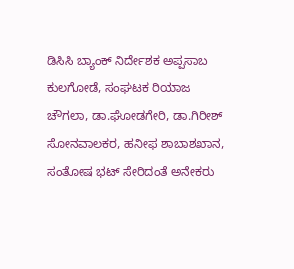ಡಿಸಿಸಿ ಬ್ಯಾಂಕ್ ನಿರ್ದೇಶಕ ಅಪ್ಪಸಾಬ ಕುಲಗೋಡೆ, ಸಂಘಟಕ ರಿಯಾಜ ಚೌಗಲಾ, ಡಾ.ಘೋಡಗೇರಿ, ಡಾ.ಗಿರೀಶ್ ಸೋನವಾಲಕರ, ಹನೀಫ ಶಾಬಾಶಖಾನ, ಸಂತೋಷ ಭಟ್ ಸೇರಿದಂತೆ ಅನೇಕರು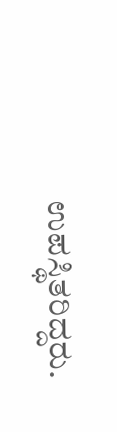ಉಪಸ್ಥಿತರಿದ್ದರು.